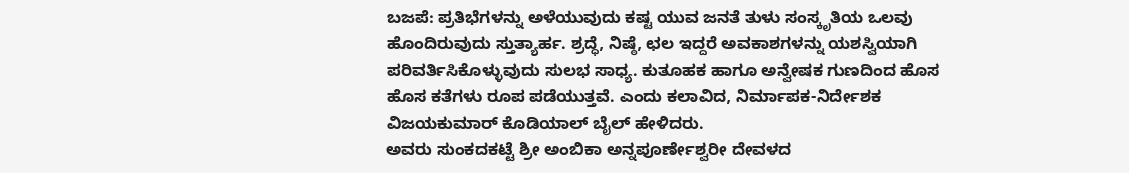ಬಜಪೆ: ಪ್ರತಿಭೆಗಳನ್ನು ಅಳೆಯುವುದು ಕಷ್ಟ ಯುವ ಜನತೆ ತುಳು ಸಂಸ್ಕೃತಿಯ ಒಲವು ಹೊಂದಿರುವುದು ಸ್ತುತ್ಯಾರ್ಹ. ಶ್ರದ್ಧೆ, ನಿಷ್ಠೆ, ಛಲ ಇದ್ದರೆ ಅವಕಾಶಗಳನ್ನು ಯಶಸ್ವಿಯಾಗಿ ಪರಿವರ್ತಿಸಿಕೊಳ್ಳುವುದು ಸುಲಭ ಸಾಧ್ಯ. ಕುತೂಹಕ ಹಾಗೂ ಅನ್ವೇಷಕ ಗುಣದಿಂದ ಹೊಸ ಹೊಸ ಕತೆಗಳು ರೂಪ ಪಡೆಯುತ್ತವೆ. ಎಂದು ಕಲಾವಿದ, ನಿರ್ಮಾಪಕ-ನಿರ್ದೇಶಕ ವಿಜಯಕುಮಾರ್ ಕೊಡಿಯಾಲ್ ಬೈಲ್ ಹೇಳಿದರು.
ಅವರು ಸುಂಕದಕಟ್ಟೆ ಶ್ರೀ ಅಂಬಿಕಾ ಅನ್ನಪೂರ್ಣೇಶ್ವರೀ ದೇವಳದ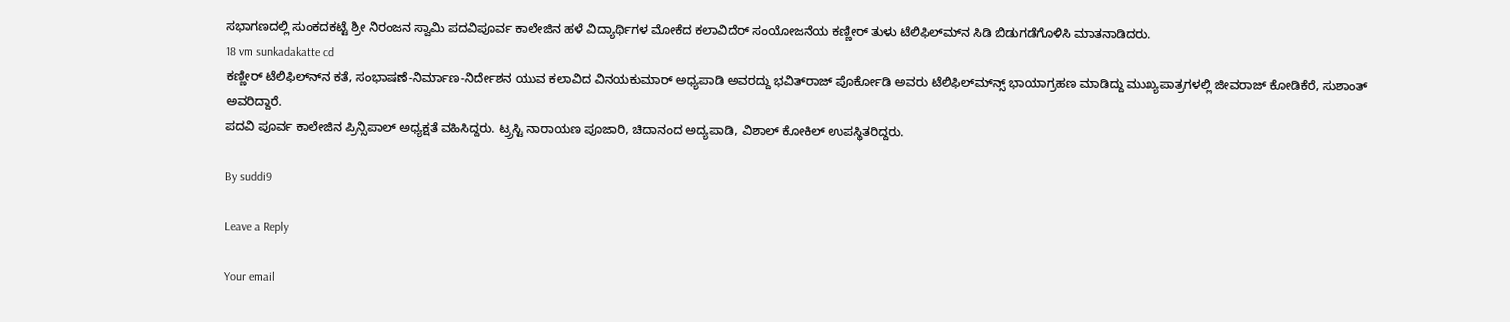ಸಭಾಗಣದಲ್ಲಿ ಸುಂಕದಕಟ್ಟೆ ಶ್ರೀ ನಿರಂಜನ ಸ್ವಾಮಿ ಪದವಿಪೂರ್ವ ಕಾಲೇಜಿನ ಹಳೆ ವಿದ್ಯಾರ್ಥಿಗಳ ಮೋಕೆದ ಕಲಾವಿದೆರ್ ಸಂಯೋಜನೆಯ ಕಣ್ಣೀರ್ ತುಳು ಟೆಲಿಫಿಲ್‍ಮ್‍ನ ಸಿಡಿ ಬಿಡುಗಡೆಗೊಳಿಸಿ ಮಾತನಾಡಿದರು.
18 vm sunkadakatte cd
ಕಣ್ಣೀರ್ ಟೆಲಿಫಿಲ್ನ್‍ನ ಕತೆ, ಸಂಭಾಷಣೆ-ನಿರ್ಮಾಣ-ನಿರ್ದೇಶನ ಯುವ ಕಲಾವಿದ ವಿನಯಕುಮಾರ್ ಅಧ್ಯಪಾಡಿ ಅವರದ್ದು ಭವಿತ್‍ರಾಜ್ ಪೊರ್ಕೋಡಿ ಅವರು ಟೆಲಿಫಿಲ್ಮ್‍ನ್ಸ್ ಭಾಯಾಗ್ರಹಣ ಮಾಡಿದ್ದು ಮುಖ್ಯಪಾತ್ರಗಳಲ್ಲಿ ಜೀವರಾಜ್ ಕೋಡಿಕೆರೆ, ಸುಶಾಂತ್ ಅವರಿದ್ದಾರೆ.
ಪದವಿ ಪೂರ್ವ ಕಾಲೇಜಿನ ಪ್ರಿನ್ಸಿಪಾಲ್ ಅಧ್ಯಕ್ಷತೆ ವಹಿಸಿದ್ದರು. ಟ್ರ್ರಸ್ಟಿ ನಾರಾಯಣ ಪೂಜಾರಿ, ಚಿದಾನಂದ ಅದ್ಯಪಾಡಿ, ವಿಶಾಲ್ ಕೋಕಿಲ್ ಉಪಸ್ಥಿತರಿದ್ದರು.

By suddi9

Leave a Reply

Your email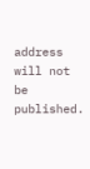address will not be published.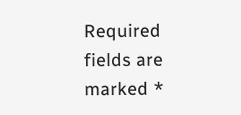Required fields are marked *